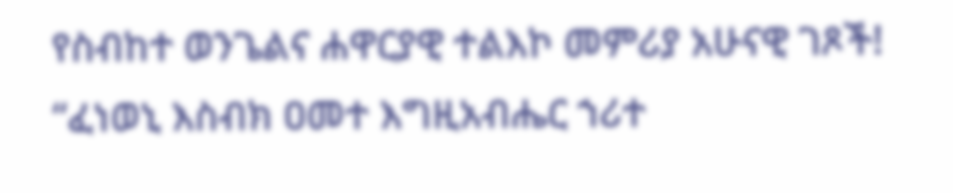የስብከተ ወንጌልና ሐዋርያዊ ተልእኮ መምሪያ አሁናዊ ገጾች!
“ፈነወኒ እስብክ ዐመተ እግዚአብሔር ኀሪተ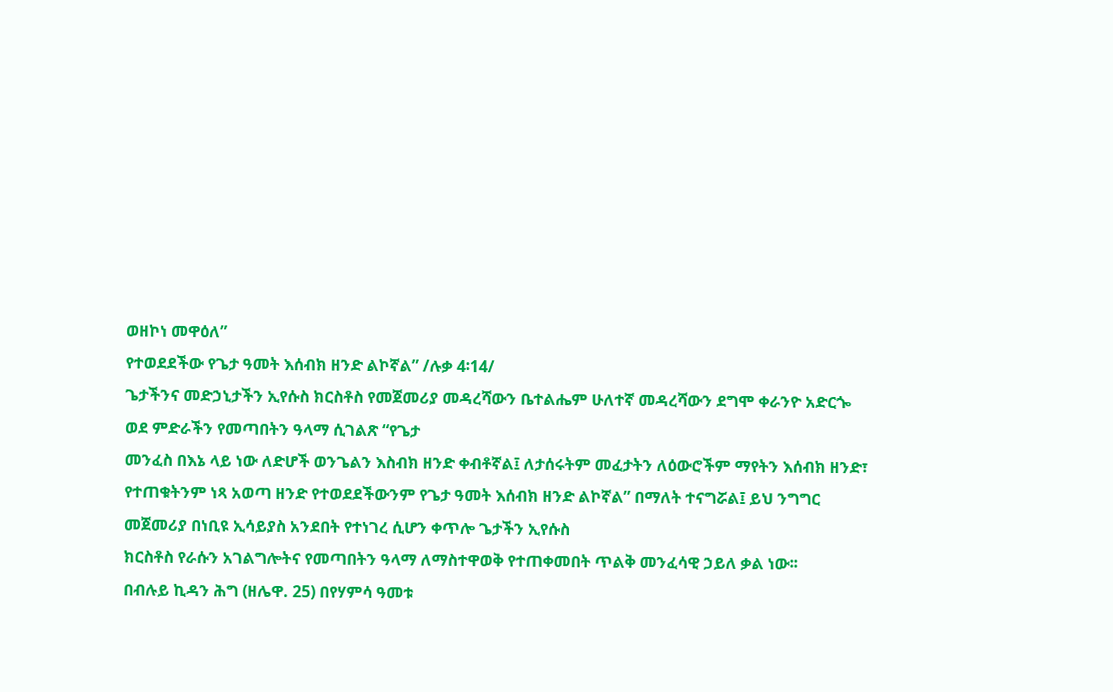ወዘኮነ መዋዕለ”
የተወደደችው የጌታ ዓመት እሰብክ ዘንድ ልኮኛል” /ሉቃ 4፡14/
ጌታችንና መድኃኒታችን ኢየሱስ ክርስቶስ የመጀመሪያ መዳረሻውን ቤተልሔም ሁለተኛ መዳረሻውን ደግሞ ቀራንዮ አድርጐ ወደ ምድራችን የመጣበትን ዓላማ ሲገልጽ “የጌታ
መንፈስ በእኔ ላይ ነው ለድሆች ወንጌልን እስብክ ዘንድ ቀብቶኛል፤ ለታሰሩትም መፈታትን ለዕውሮችም ማየትን እሰብክ ዘንድ፣ የተጠቁትንም ነጻ አወጣ ዘንድ የተወደደችውንም የጌታ ዓመት እሰብክ ዘንድ ልኮኛል” በማለት ተናግሯል፤ ይህ ንግግር መጀመሪያ በነቢዩ ኢሳይያስ አንደበት የተነገረ ሲሆን ቀጥሎ ጌታችን ኢየሱስ
ክርስቶስ የራሱን አገልግሎትና የመጣበትን ዓላማ ለማስተዋወቅ የተጠቀመበት ጥልቅ መንፈሳዊ ኃይለ ቃል ነው፡፡
በብሉይ ኪዳን ሕግ (ዘሌዋ. 25) በየሃምሳ ዓመቱ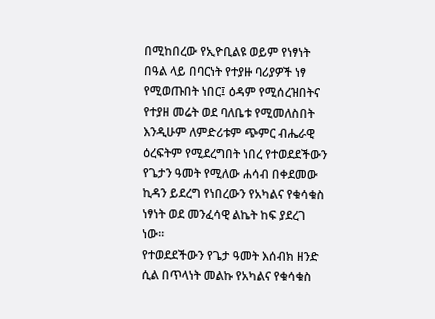በሚከበረው የኢዮቢልዩ ወይም የነፃነት በዓል ላይ በባርነት የተያዙ ባሪያዎች ነፃ የሚወጡበት ነበር፤ ዕዳም የሚሰረዝበትና የተያዘ መሬት ወደ ባለቤቱ የሚመለስበት እንዲሁም ለምድሪቱም ጭምር ብሔራዊ ዕረፍትም የሚደረግበት ነበረ የተወደደችውን የጌታን ዓመት የሚለው ሐሳብ በቀደመው ኪዳን ይደረግ የነበረውን የአካልና የቁሳቁስ ነፃነት ወደ መንፈሳዊ ልኬት ከፍ ያደረገ
ነው፡፡
የተወደደችውን የጌታ ዓመት እሰብክ ዘንድ ሲል በጥላነት መልኩ የአካልና የቁሳቁስ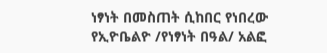ነፃነት በመስጠት ሲከበር የነበረው የኢዮቤልዮ /የነፃነት በዓል/ አልፎ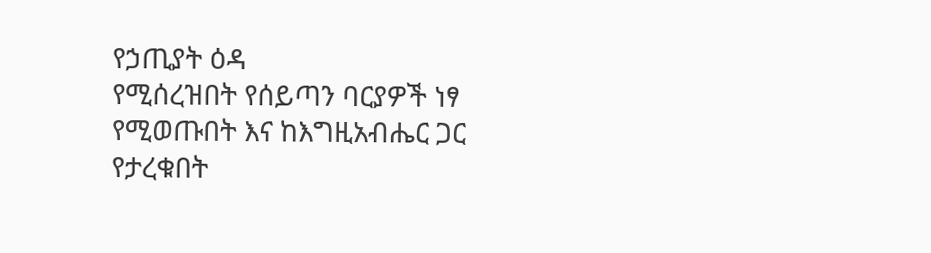የኃጢያት ዕዳ
የሚሰረዝበት የሰይጣን ባርያዎች ነፃ የሚወጡበት እና ከእግዚአብሔር ጋር የታረቁበት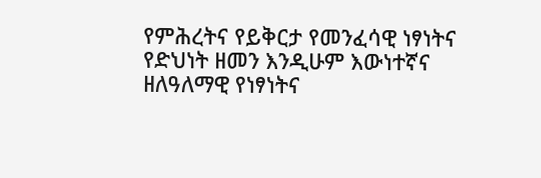የምሕረትና የይቅርታ የመንፈሳዊ ነፃነትና የድህነት ዘመን እንዲሁም እውነተኛና
ዘለዓለማዊ የነፃነትና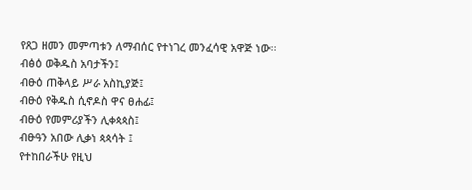የጸጋ ዘመን መምጣቱን ለማብሰር የተነገረ መንፈሳዊ አዋጅ ነው፡፡
ብፅዕ ወቅዱስ አባታችን፤
ብፁዕ ጠቅላይ ሥራ አስኪያጅ፤
ብፁዕ የቅዱስ ሲኖዶስ ዋና ፀሐፊ፤
ብፁዕ የመምሪያችን ሊቀጳጳስ፤
ብፁዓን አበው ሊቃነ ጳጳሳት ፤
የተከበራችሁ የዚህ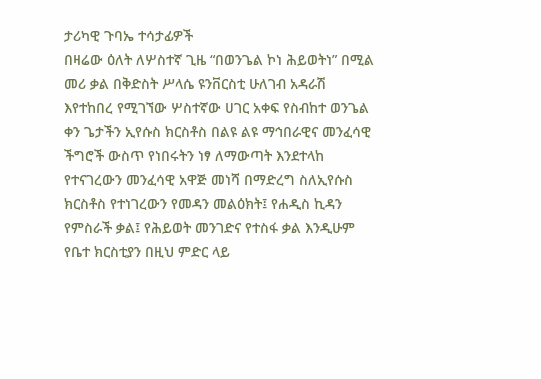ታሪካዊ ጉባኤ ተሳታፊዎች
በዛሬው ዕለት ለሦስተኛ ጊዜ “በወንጌል ኮነ ሕይወትነ” በሚል መሪ ቃል በቅድስት ሥላሴ ዩንቨርስቲ ሁለገብ አዳራሽ እየተከበረ የሚገኘው ሦስተኛው ሀገር አቀፍ የስብከተ ወንጌል ቀን ጌታችን ኢየሱስ ክርስቶስ በልዩ ልዩ ማኅበራዊና መንፈሳዊ ችግሮች ውስጥ የነበሩትን ነፃ ለማውጣት እንደተላከ የተናገረውን መንፈሳዊ አዋጅ መነሻ በማድረግ ስለኢየሱስ ክርስቶስ የተነገረውን የመዳን መልዕክት፤ የሐዲስ ኪዳን የምስራች ቃል፤ የሕይወት መንገድና የተስፋ ቃል እንዲሁም የቤተ ክርስቲያን በዚህ ምድር ላይ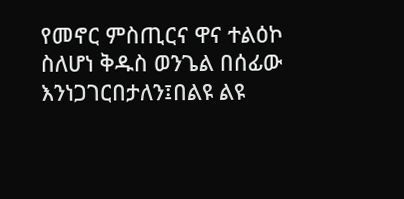የመኖር ምስጢርና ዋና ተልዕኮ ስለሆነ ቅዱስ ወንጌል በሰፊው እንነጋገርበታለን፤በልዩ ልዩ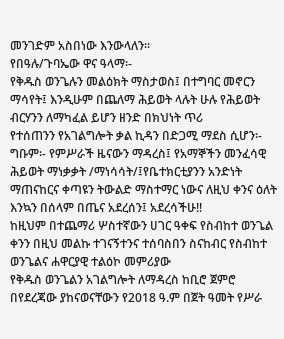መንገድም አስበነው እንውላለን፡፡
የበዓሉ/ጉባኤው ዋና ዓላማ፡-
የቅዱስ ወንጌሉን መልዕክት ማስታወስ፤ በተግባር መኖርን ማሳየት፤ እንዲሁም በጨለማ ሕይወት ላሉት ሁሉ የሕይወት ብርሃንን ለማካፈል ይሆን ዘንድ በክህነት ጥሪ
የተሰጠንን የአገልግሎት ቃል ኪዳን በድጋሚ ማደስ ሲሆን፡-
ግቡም፡- የምሥራች ዜናውን ማዳረስ፤ የአማኞችን መንፈሳዊ ሕይወት ማነቃቃት /ማነሳሳት/፤የቤተክርቲያንን አንድነት ማጠናከርና ቀጣዩን ትውልድ ማስተማር ነውና ለዚህ ቀንና ዕለት እንኳን በሰላም በጤና አደረሰን፤ አደረሳችሁ!!
ከዚህም በተጨማሪ ሦስተኛውን ሀገር ዓቀፍ የስብከተ ወንጌል ቀንን በዚህ መልኩ ተገናኝተንና ተሰባስበን ስናከብር የስብከተ ወንጌልና ሐዋርያዊ ተልዕኮ መምሪያው
የቅዱስ ወንጌልን አገልግሎት ለማዳረስ ከቢሮ ጀምሮ በየደረጃው ያከናወናቸውን የ2018 ዓ.ም በጀት ዓመት የሥራ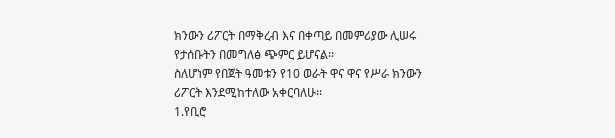ክንውን ሪፖርት በማቅረብ እና በቀጣይ በመምሪያው ሊሠሩ
የታሰቡትን በመግለፅ ጭምር ይሆናል፡፡
ስለሆነም የበጀት ዓመቱን የ10 ወራት ዋና ዋና የሥራ ክንውን ሪፖርት እንደሚከተለው አቀርባለሁ፡፡
1.የቢሮ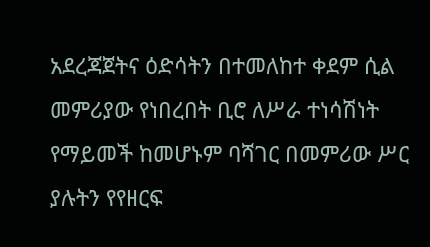አደረጃጀትና ዕድሳትን በተመለከተ ቀደም ሲል መምሪያው የነበረበት ቢሮ ለሥራ ተነሳሽነት የማይመች ከመሆኑም ባሻገር በመምሪው ሥር ያሉትን የየዘርፍ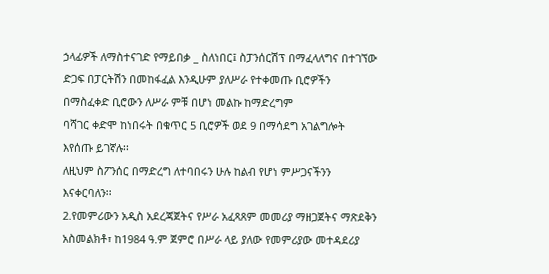ኃላፊዎች ለማስተናገድ የማይበቃ _ ስለነበር፤ ስፓንሰርሽፕ በማፈላለግና በተገኘው ድጋፍ በፓርትሽን በመከፋፈል እንዲሁም ያለሥራ የተቀመጡ ቢሮዎችን በማስፈቀድ ቢሮውን ለሥራ ምቹ በሆነ መልኩ ከማድረግም
ባሻገር ቀድሞ ከነበሩት በቁጥር 5 ቢሮዎች ወደ 9 በማሳደግ አገልግሎት እየሰጡ ይገኛሉ፡፡
ለዚህም ስፖንሰር በማድረግ ለተባበሩን ሁሉ ከልብ የሆነ ምሥጋናችንን እናቀርባለን፡፡
2.የመምሪውን አዲስ አደረጃጀትና የሥራ አፈጻጸም መመሪያ ማዘጋጀትና ማጽደቅን አስመልክቶ፣ ከ1984 ዓ.ም ጀምሮ በሥራ ላይ ያለው የመምሪያው መተዳደሪያ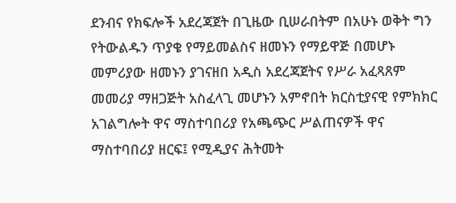ደንብና የክፍሎች አደረጃጀት በጊዜው ቢሠራበትም በአሁኑ ወቅት ግን የትውልዱን ጥያቄ የማይመልስና ዘመኑን የማይዋጅ በመሆኑ መምሪያው ዘመኑን ያገናዘበ አዲስ አደረጃጀትና የሥራ አፈጻጸም መመሪያ ማዘጋጅት አስፈላጊ መሆኑን አምኖበት ክርስቲያናዊ የምክክር አገልግሎት ዋና ማስተባበሪያ የአጫጭር ሥልጠናዎች ዋና ማስተባበሪያ ዘርፍ፤ የሚዲያና ሕትመት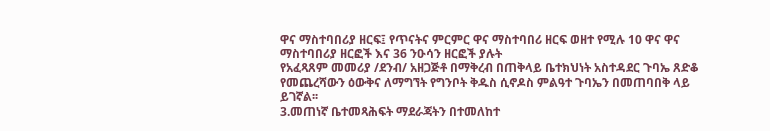ዋና ማስተባበሪያ ዘርፍ፤ የጥናትና ምርምር ዋና ማስተባበሪ ዘርፍ ወዘተ የሚሉ 10 ዋና ዋና ማስተባበሪያ ዘርፎች እና 36 ንዑሳን ዘርፎች ያሉት
የአፈጻጸም መመሪያ /ደንብ/ አዘጋጅቶ በማቅረብ በጠቅላይ ቤተክህነት አስተዳደር ጉባኤ ጸድቆ የመጨረሻውን ዕውቅና ለማግኘት የግንቦት ቅዱስ ሲኖዶስ ምልዓተ ጉባኤን በመጠባበቅ ላይ ይገኛል፡፡
3.መጠነኛ ቤተመጻሕፍት ማደራጃትን በተመለከተ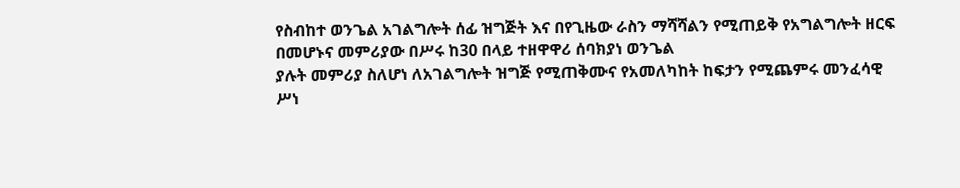የስብከተ ወንጌል አገልግሎት ሰፊ ዝግጅት እና በየጊዜው ራስን ማሻሻልን የሚጠይቅ የአግልግሎት ዘርፍ በመሆኑና መምሪያው በሥሩ ከ30 በላይ ተዘዋዋሪ ሰባክያነ ወንጌል
ያሉት መምሪያ ስለሆነ ለአገልግሎት ዝግጅ የሚጠቅሙና የአመለካከት ከፍታን የሚጨምሩ መንፈሳዊ ሥነ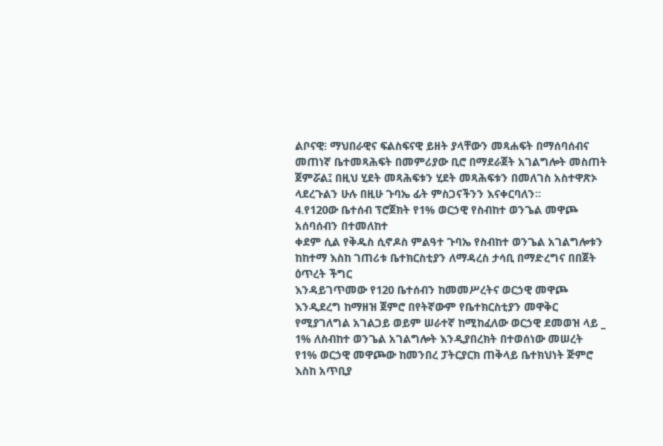ልቦናዊ፧ ማህበራዊና ፍልስፍናዊ ይዘት ያላቸውን መጻሐፍት በማሰባሰብና መጠነኛ ቤተመጻሕፍት በመምሪያው ቢሮ በማደራጀት አገልግሎት መስጠት ጀምሯል፤ በዚህ ሂደት መጻሕፍቱን ሂደት መጻሕፍቱን በመለገስ አስተዋጽኦ
ላደረጉልን ሁሉ በዚሁ ጉባኤ ፊት ምስጋናችንን እናቀርባለን፡፡
4.የ120ው ቤተሰብ ፕሮጀክት የ1% ወርኃዊ የስብከተ ወንጌል መዋጮ አሰባሰብን በተመለከተ
ቀደም ሲል የቅዱስ ሲኖዶስ ምልዓተ ጉባኤ የስብከተ ወንጌል አገልግሎቱን ከከተማ እስከ ገጠሪቱ ቤተክርስቲያን ለማዳረስ ታሳቢ በማድረግና በበጀት ዕጥረት ችግር
እንዳይገጥመው የ120 ቤተሰብን ከመመሥረትና ወርኃዊ መዋጮ እንዲደረግ ከማዘዝ ጀምሮ በየትኛውም የቤተክርስቲያን መዋቅር የሚያገለግል አገልጋይ ወይም ሠራተኛ ከሚከፈለው ወርኃዊ ደመወዝ ላይ _ 1% ለስብከተ ወንጌል አገልግሎት እንዲያበረክት በተወሰነው መሠረት የ1% ወርኃዊ መዋጮው ከመንበረ ፓትርያርክ ጠቅላይ ቤተክህነት ጅምሮ እስከ አጥቢያ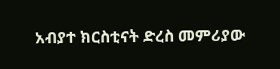አብያተ ክርስቲናት ድረስ መምሪያው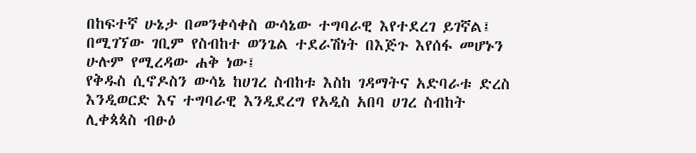በከፍተኛ ሁኔታ በመንቀሳቀስ ውሳኔው ተግባራዊ እየተደረገ ይገኛል፤ በሚገኘው ገቢም የስብከተ ወንጌል ተደራሽነት በእጅጉ እየሰፋ መሆኑን ሁሉም የሚረዳው ሐቅ ነው፤
የቅዱስ ሲኖዶስን ውሳኔ ከሀገረ ስብከቱ እስከ ገዳማትና አድባራቱ ድረስ እንዲወርድ እና ተግባራዊ እንዲደረግ የአዲስ አበባ ሀገረ ስብከት ሊቀጳጳስ ብፁዕ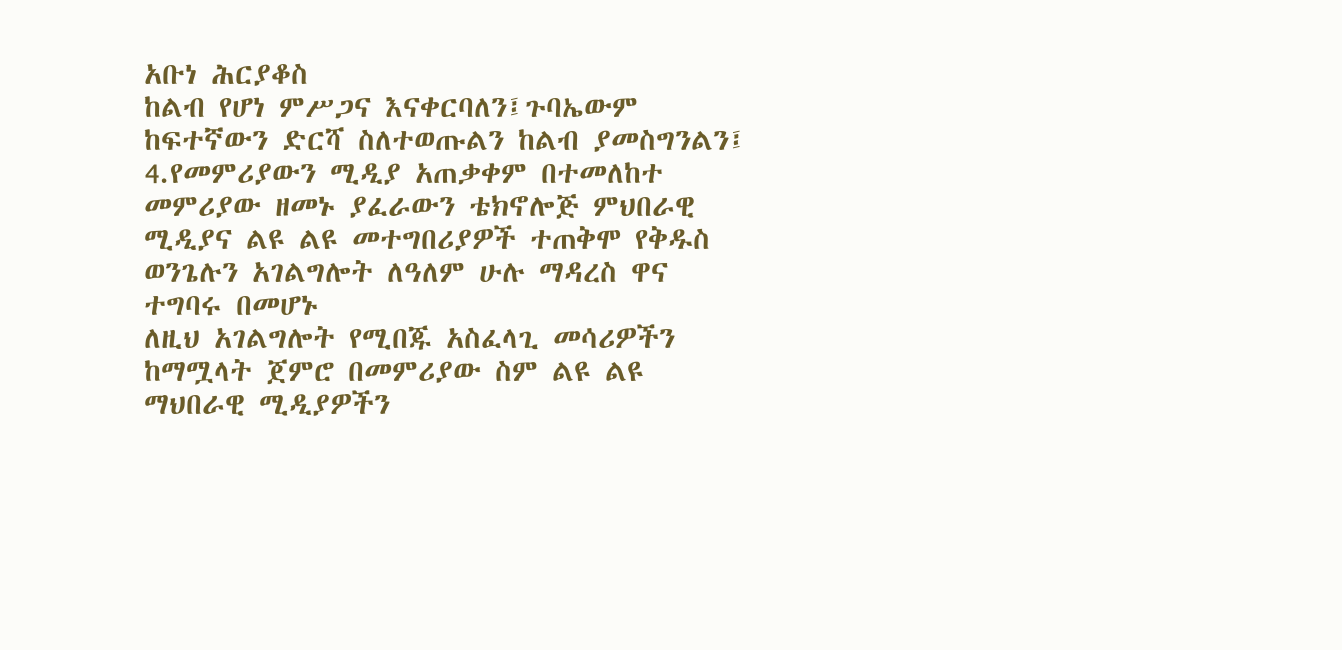አቡነ ሕርያቆስ
ከልብ የሆነ ምሥጋና እናቀርባለን፤ጉባኤውም ከፍተኛውን ድርሻ ስለተወጡልን ከልብ ያመስግንልን፤
4.የመምሪያውን ሚዲያ አጠቃቀም በተመለከተ
መምሪያው ዘመኑ ያፈራውን ቴክኖሎጅ ምህበራዊ ሚዲያና ልዩ ልዩ መተግበሪያዎች ተጠቅሞ የቅዱስ ወንጌሉን አገልግሎት ለዓለም ሁሉ ማዳረስ ዋና ተግባሩ በመሆኑ
ለዚህ አገልግሎት የሚበጁ አስፈላጊ መሳሪዎችን ከማሟላት ጀምሮ በመምሪያው ስም ልዩ ልዩ ማህበራዊ ሚዲያዎችን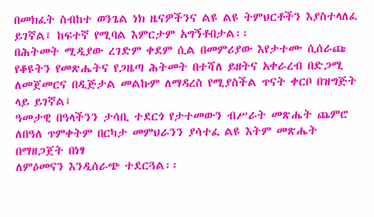በመክፈት ስብከተ ወንጌል ነክ ዜናዎችንና ልዩ ልዩ ትምህርቶችን እያስተላለፈ ይገኛል፤ ከፍተኛ የሚባል እምርታም አግኝቶበታል፡፡
በሕትመት ሚዲያው ረገድም ቀደም ሲል በመምሪያው እየታተሙ ሲሰራጩ የቆዩትን የመጽሔትና የጋዜጣ ሕትመት በተሻለ ይዘትና አቀራረብ በድጋሚ ለመጀመርና በዲጅታል መልኩም ለማዳረስ የሚያስችል ጥናት ቀርቦ በዝግጅት ላይ ይገኛል፤
ዓመታዊ በዓላችንን ታሳቢ ተደርጎ የታተመውን ብሥራት መጽሔት ጨምሮ ለበዓለ ጥምቀትም በርካታ መምህራንን ያሳተፈ ልዩ እትም መጽሔት በማዘጋጀት በነፃ
ለምዕመናን እንዲሰራጭ ተደርጓል፡፡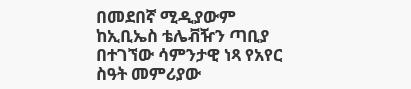በመደበኛ ሚዲያውም ከኢቢኤስ ቴሌቭዥን ጣቢያ በተገኘው ሳምንታዊ ነጻ የአየር ስዓት መምሪያው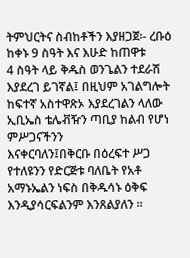ትምህርትና ስብከቶችን እያዘጋጀ፡- ረቡዕ ከቀኑ 9 ስዓት እና እሁድ ከጠዋቱ
4 ስዓት ላይ ቅዱስ ወንጌልን ተደራሽ እያደረገ ይገኛል፤ በዚህም አገልግሎት ከፍተኛ አስተዋጽኦ እያደረገልን ላለው ኢቢኤስ ቴሌቭዥን ጣቢያ ከልብ የሆነ ምሥጋናችንን
እናቀርባለን፤በቅርቡ በዕረፍተ ሥጋ የተለዩንን የድርጅቱ ባለቤት የአቶ አማኑኤልን ነፍስ በቅዱሳኑ ዕቅፍ እንዲያሳርፍልንም እንጸልያለን ፡፡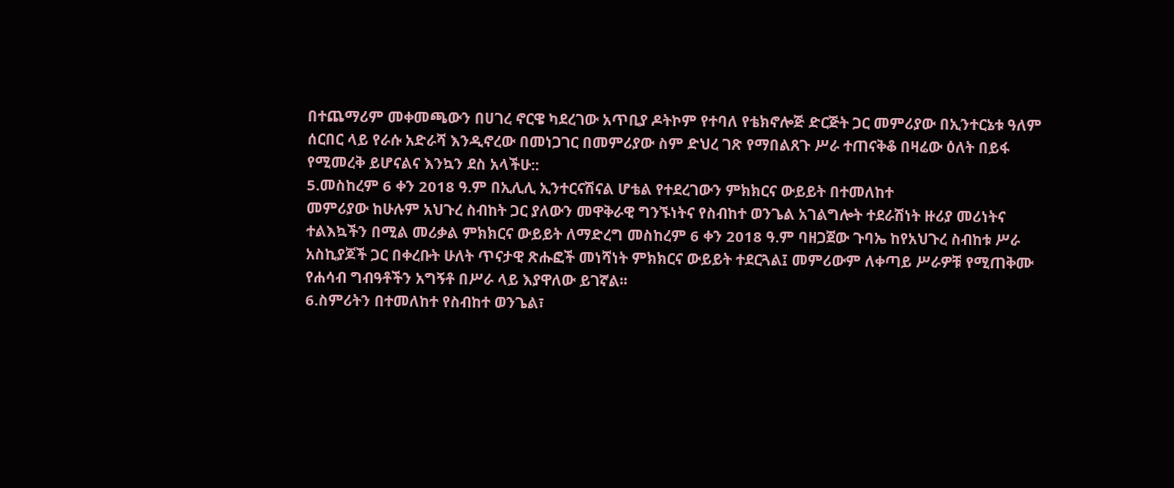በተጨማሪም መቀመጫውን በሀገረ ኖርዌ ካደረገው አጥቢያ ዶትኮም የተባለ የቴክኖሎጅ ድርጅት ጋር መምሪያው በኢንተርኔቱ ዓለም ሰርበር ላይ የራሱ አድራሻ እንዲኖረው በመነጋገር በመምሪያው ስም ድህረ ገጽ የማበልጸጉ ሥራ ተጠናቅቆ በዛሬው ዕለት በይፋ
የሚመረቅ ይሆናልና እንኳን ደስ አላችሁ::
5.መስከረም 6 ቀን 2018 ዓ.ም በኢሊሊ ኢንተርናሽናል ሆቴል የተደረገውን ምክክርና ውይይት በተመለከተ
መምሪያው ከሁሉም አህጉረ ስብከት ጋር ያለውን መዋቅራዊ ግንኙነትና የስብከተ ወንጌል አገልግሎት ተደራሽነት ዙሪያ መሪነትና ተልእኳችን በሚል መሪቃል ምክክርና ውይይት ለማድረግ መስከረም 6 ቀን 2018 ዓ.ም ባዘጋጀው ጉባኤ ከየአህጉረ ስብከቱ ሥራ አስኪያጆች ጋር በቀረቡት ሁለት ጥናታዊ ጽሑፎች መነሻነት ምክክርና ውይይት ተደርጓል፤ መምሪውም ለቀጣይ ሥራዎቹ የሚጠቅሙ የሐሳብ ግብዓቶችን አግኝቶ በሥራ ላይ እያዋለው ይገኛል፡፡
6.ስምሪትን በተመለከተ የስብከተ ወንጌል፣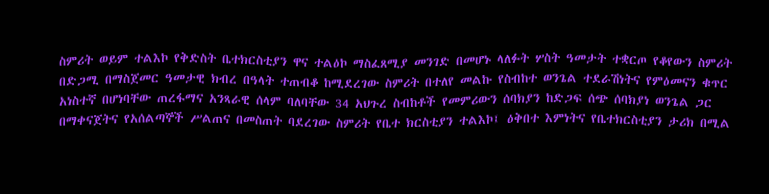ስምሪት ወይም ተልእኮ የቅድስት ቤተክርስቲያን ዋና ተልዕኮ ማስፈጸሚያ መንገድ በመሆኑ ላለፉት ሦስት ዓመታት ተቋርጦ የቆየውን ስምሪት በድጋሚ በማስጀመር ዓመታዊ ክብረ በዓላት ተጠብቆ ከሚደረገው ስምሪት በተለየ መልኩ የስብከተ ወንጌል ተደራሽነትና የምዕመናን ቁጥር አነስተኛ በሆነባቸው ጠረፋማና አንጻራዊ ሰላም ባለባቸው 34 አህጉረ ስብከቶች የመምሪውን ሰባክያን ከድጋፍ ሰጭ ሰባክያነ ወንጌል ጋር በማቀናጀትና የአሰልጣኞች ሥልጠና በመስጠት ባደረገው ስምሪት የቤተ ክርስቲያን ተልእኮ፤ ዕቅበተ እምነትና የቤተክርስቲያን ታሪክ በሚል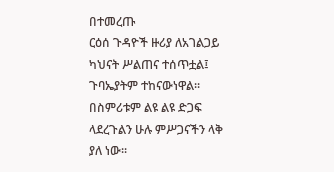በተመረጡ
ርዕሰ ጉዳዮች ዙሪያ ለአገልጋይ ካህናት ሥልጠና ተሰጥቷል፤ ጉባኤያትም ተከናውነዋል፡፡ በስምሪቱም ልዩ ልዩ ድጋፍ ላደረጉልን ሁሉ ምሥጋናችን ላቅ ያለ ነው፡፡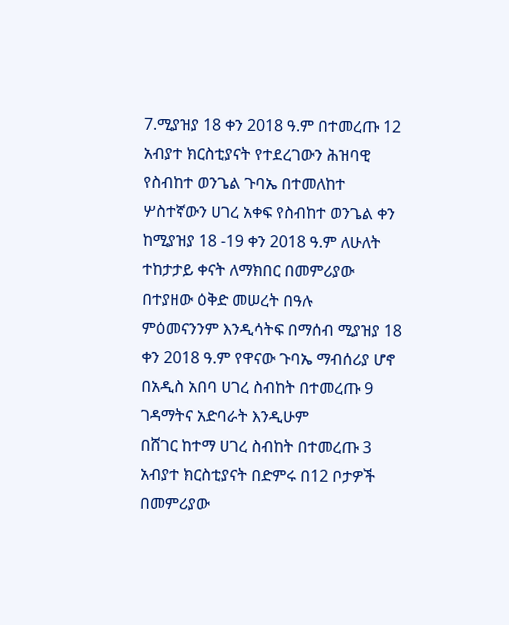7.ሚያዝያ 18 ቀን 2018 ዓ.ም በተመረጡ 12 አብያተ ክርስቲያናት የተደረገውን ሕዝባዊ የስብከተ ወንጌል ጉባኤ በተመለከተ ሦስተኛውን ሀገረ አቀፍ የስብከተ ወንጌል ቀን ከሚያዝያ 18 -19 ቀን 2018 ዓ.ም ለሁለት ተከታታይ ቀናት ለማክበር በመምሪያው በተያዘው ዕቅድ መሠረት በዓሉ
ምዕመናንንም እንዲሳትፍ በማሰብ ሚያዝያ 18 ቀን 2018 ዓ.ም የዋናው ጉባኤ ማብሰሪያ ሆኖ በአዲስ አበባ ሀገረ ስብከት በተመረጡ 9 ገዳማትና አድባራት እንዲሁም
በሸገር ከተማ ሀገረ ስብከት በተመረጡ 3 አብያተ ክርስቲያናት በድምሩ በ12 ቦታዎች በመምሪያው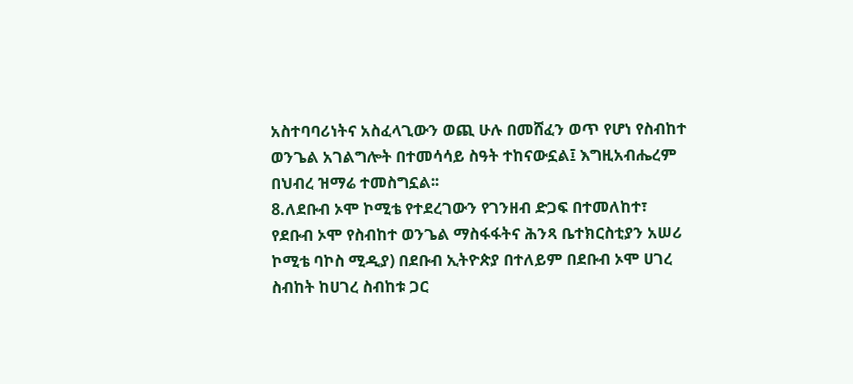አስተባባሪነትና አስፈላጊውን ወጪ ሁሉ በመሸፈን ወጥ የሆነ የስብከተ ወንጌል አገልግሎት በተመሳሳይ ስዓት ተከናውኗል፤ እግዚአብሔረም በህብረ ዝማሬ ተመስግኗል፡፡
8.ለደቡብ ኦሞ ኮሚቴ የተደረገውን የገንዘብ ድጋፍ በተመለከተ፣
የደቡብ ኦሞ የስብከተ ወንጌል ማስፋፋትና ሕንጻ ቤተክርስቲያን አሠሪ ኮሚቴ ባኮስ ሚዲያ) በደቡብ ኢትዮጵያ በተለይም በደቡብ ኦሞ ሀገረ ስብከት ከሀገረ ስብከቱ ጋር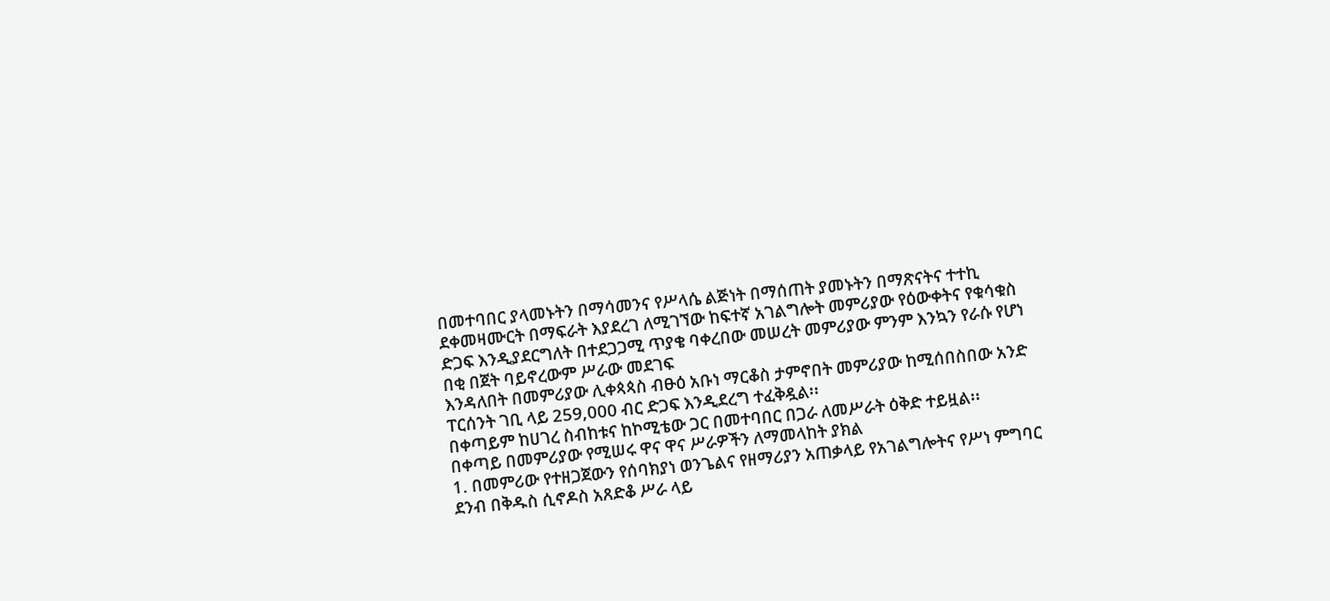በመተባበር ያላመኑትን በማሳመንና የሥላሴ ልጅነት በማሰጠት ያመኑትን በማጽናትና ተተኪ ደቀመዛሙርት በማፍራት እያደረገ ለሚገኘው ከፍተኛ አገልግሎት መምሪያው የዕውቀትና የቁሳቁስ ድጋፍ እንዲያደርግለት በተደጋጋሚ ጥያቄ ባቀረበው መሠረት መምሪያው ምንም እንኳን የራሱ የሆነ በቂ በጀት ባይኖረውም ሥራው መደገፍ
እንዳለበት በመምሪያው ሊቀጳጳስ ብፁዕ አቡነ ማርቆስ ታምኖበት መምሪያው ከሚሰበስበው አንድ ፐርሰንት ገቢ ላይ 259,000 ብር ድጋፍ እንዲደረግ ተፈቅዷል፡፡
በቀጣይም ከሀገረ ስብከቱና ከኮሚቴው ጋር በመተባበር በጋራ ለመሥራት ዕቅድ ተይዟል፡፡
በቀጣይ በመምሪያው የሚሠሩ ዋና ዋና ሥራዎችን ለማመላከት ያክል
1. በመምሪው የተዘጋጀውን የሰባክያነ ወንጌልና የዘማሪያን አጠቃላይ የአገልግሎትና የሥነ ምግባር ደንብ በቅዱስ ሲኖዶስ አጸድቆ ሥራ ላይ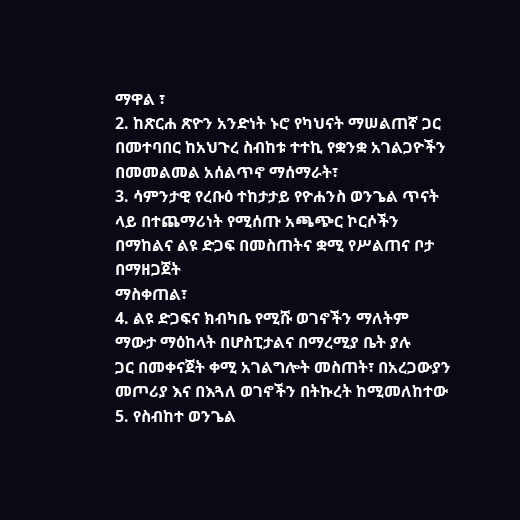ማዋል ፣
2. ከጽርሐ ጽዮን አንድነት ኑሮ የካህናት ማሠልጠኛ ጋር በመተባበር ከአህጉረ ስብከቱ ተተኪ የቋንቋ አገልጋዮችን በመመልመል አሰልጥኖ ማሰማራት፣
3. ሳምንታዊ የረቡዕ ተከታታይ የዮሐንስ ወንጌል ጥናት ላይ በተጨማሪነት የሚሰጡ አጫጭር ኮርሶችን በማከልና ልዩ ድጋፍ በመስጠትና ቋሚ የሥልጠና ቦታ በማዘጋጀት
ማስቀጠል፣
4. ልዩ ድጋፍና ክብካቤ የሚሹ ወገኖችን ማለትም
ማውታ ማዕከላት በሆስፒታልና በማረሚያ ቤት ያሉ
ጋር በመቀናጀት ቀሚ አገልግሎት መስጠት፣ በአረጋውያን መጦሪያ እና በእጓለ ወገኖችን በትኩረት ከሚመለከተው
5. የስብከተ ወንጌል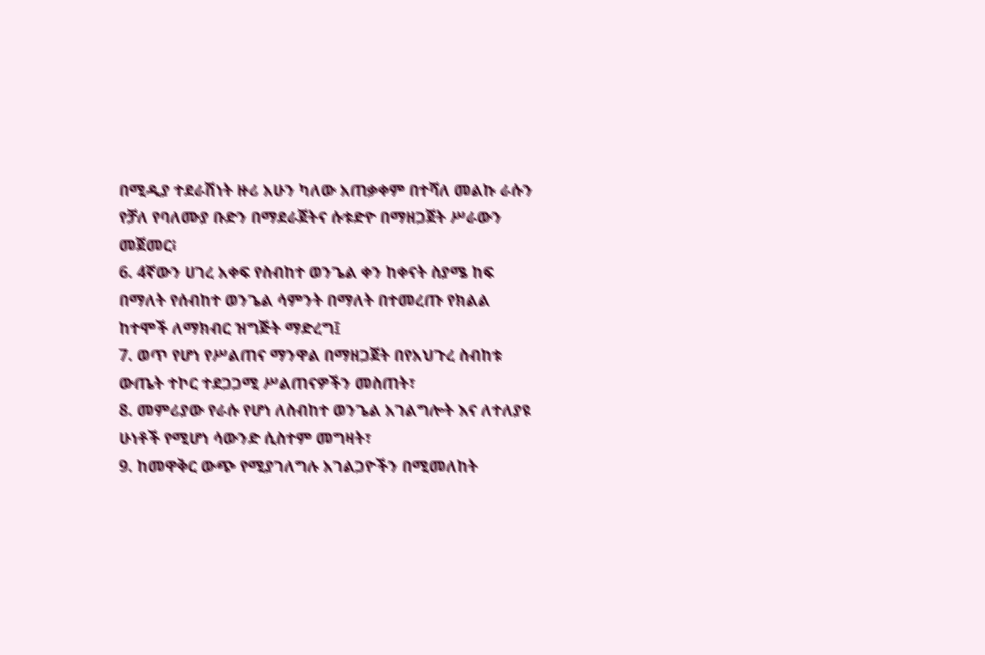በሚዲያ ተደራሽነት ዙሪ አሁን ካለው አጠቃቀም በተሻለ መልኩ ራሱን የቻለ የባለሙያ ቡድን በማደራጀትና ሱቱድዮ በማዘጋጀት ሥራውን መጀመር፧
6. 4ኛውን ሀገረ አቀፍ የስብከተ ወንጌል ቀን ከቀናት ስያሜ ከፍ በማለት የሰብከተ ወንጌል ሳምንት በማለት በተመረጡ የክልል ከተሞች ለማክብር ዝግጅት ማድረግ፤
7. ወጥ የሆነ የሥልጠና ማንዋል በማዘጋጀት በየአህጉረ ስብከቱ ውጤት ተኮር ተደጋጋሚ ሥልጠናዎችን መስጠት፣
8. መምሪያው የራሱ የሆነ ለስብከተ ወንጌል አገልግሎት እና ለተለያዩ ሁነቶች የሚሆነ ሳውንድ ሲስተም መግዛት፣
9. ከመዋቅር ውጭ የሚያገለግሉ አገልጋዮችን በሚመለከት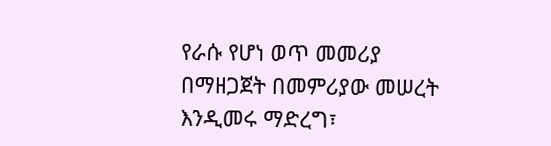የራሱ የሆነ ወጥ መመሪያ በማዘጋጀት በመምሪያው መሠረት እንዲመሩ ማድረግ፣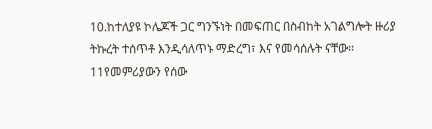10.ከተለያዩ ኮሌጆች ጋር ግንኙነት በመፍጠር በስብከት አገልግሎት ዙሪያ ትኩረት ተሰጥቶ እንዲሳለጥኑ ማድረግ፣ እና የመሳሰሉት ናቸው፡፡
11የመምሪያውን የሰው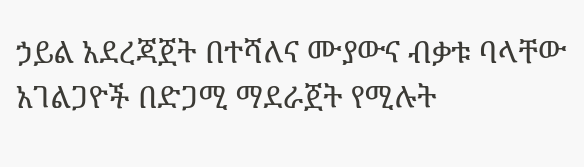ኃይል አደረጃጀት በተሻለና ሙያውና ብቃቱ ባላቸው አገልጋዮች በድጋሚ ማደራጀት የሚሉት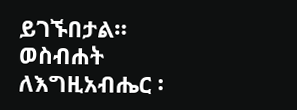ይገኙበታል።
ወስብሐት ለእግዚአብሔር ፡